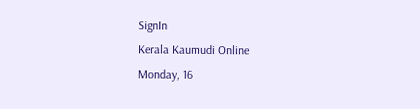SignIn
Kerala Kaumudi Online
Monday, 16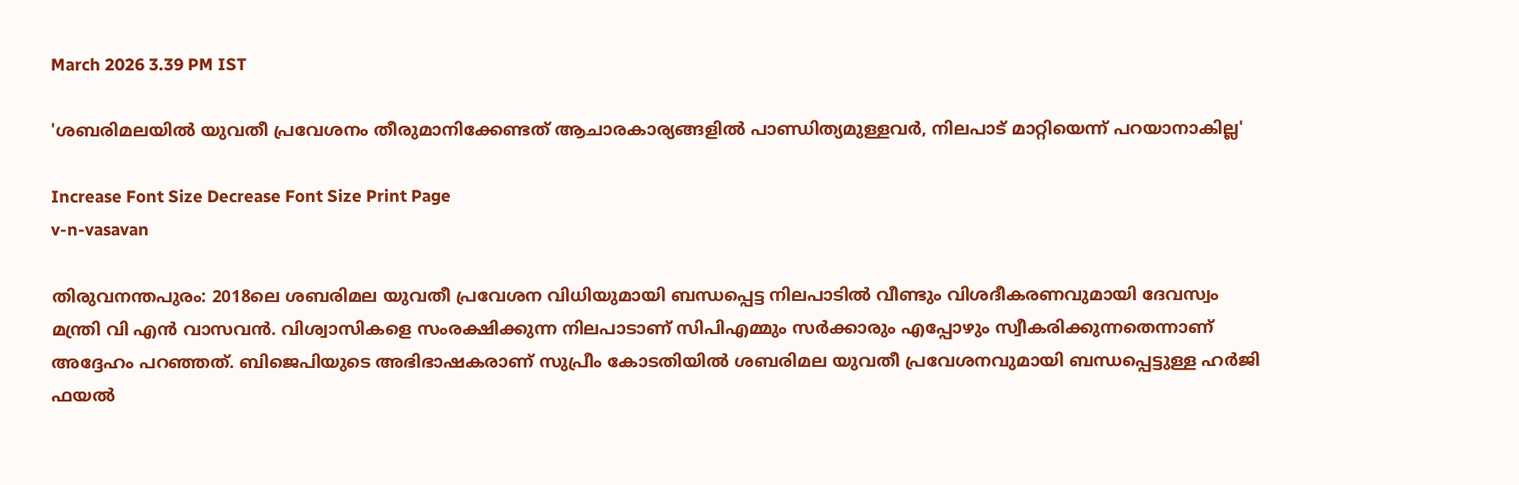March 2026 3.39 PM IST

'ശബരിമലയിൽ യുവതീ പ്രവേശനം തീരുമാനിക്കേണ്ടത് ആചാരകാര്യങ്ങളിൽ പാണ്ഡിത്യമുള്ളവർ, നിലപാട് മാറ്റിയെന്ന് പറയാനാകില്ല'

Increase Font Size Decrease Font Size Print Page
v-n-vasavan

തിരുവനന്തപുരം: 2018ലെ ശബരിമല യുവതീ പ്രവേശന വിധിയുമായി ബന്ധപ്പെട്ട നിലപാടിൽ വീണ്ടും വിശദീകരണവുമായി ദേവസ്വം മന്ത്രി വി എൻ വാസവൻ. വിശ്വാസികളെ സംരക്ഷിക്കുന്ന നിലപാടാണ് സിപിഎമ്മും സർക്കാരും എപ്പോഴും സ്വീകരിക്കുന്നതെന്നാണ് അദ്ദേഹം പറഞ്ഞത്. ബിജെപിയുടെ അഭിഭാഷകരാണ് സുപ്രീം കോടതിയിൽ ശബരിമല യുവതീ പ്രവേശനവുമായി ബന്ധപ്പെട്ടുള്ള ഹർജി ഫയൽ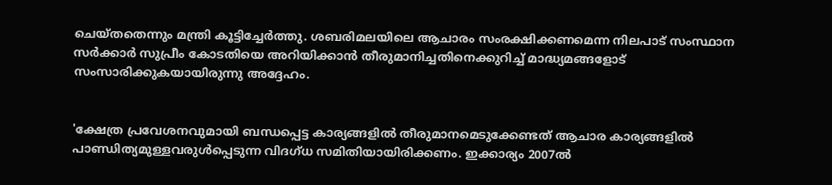ചെയ്തതെന്നും മന്ത്രി കൂട്ടിച്ചേർത്തു. ശബരിമലയിലെ ആചാരം സംരക്ഷിക്കണമെന്ന നിലപാട് സംസ്ഥാന സർക്കാർ സുപ്രീം കോടതിയെ അറിയിക്കാൻ തീരുമാനിച്ചതിനെക്കുറിച്ച് മാദ്ധ്യമങ്ങളോട് സംസാരിക്കുകയായിരുന്നു അദ്ദേഹം.


'ക്ഷേത്ര പ്രവേശനവുമായി ബന്ധപ്പെട്ട കാര്യങ്ങളിൽ തീരുമാനമെടുക്കേണ്ടത് ആചാര കാര്യങ്ങളിൽ പാണ്ഡിത്യമുള്ളവരുൾപ്പെടുന്ന വിദഗ്ധ സമിതിയായിരിക്കണം. ഇക്കാര്യം 2007ൽ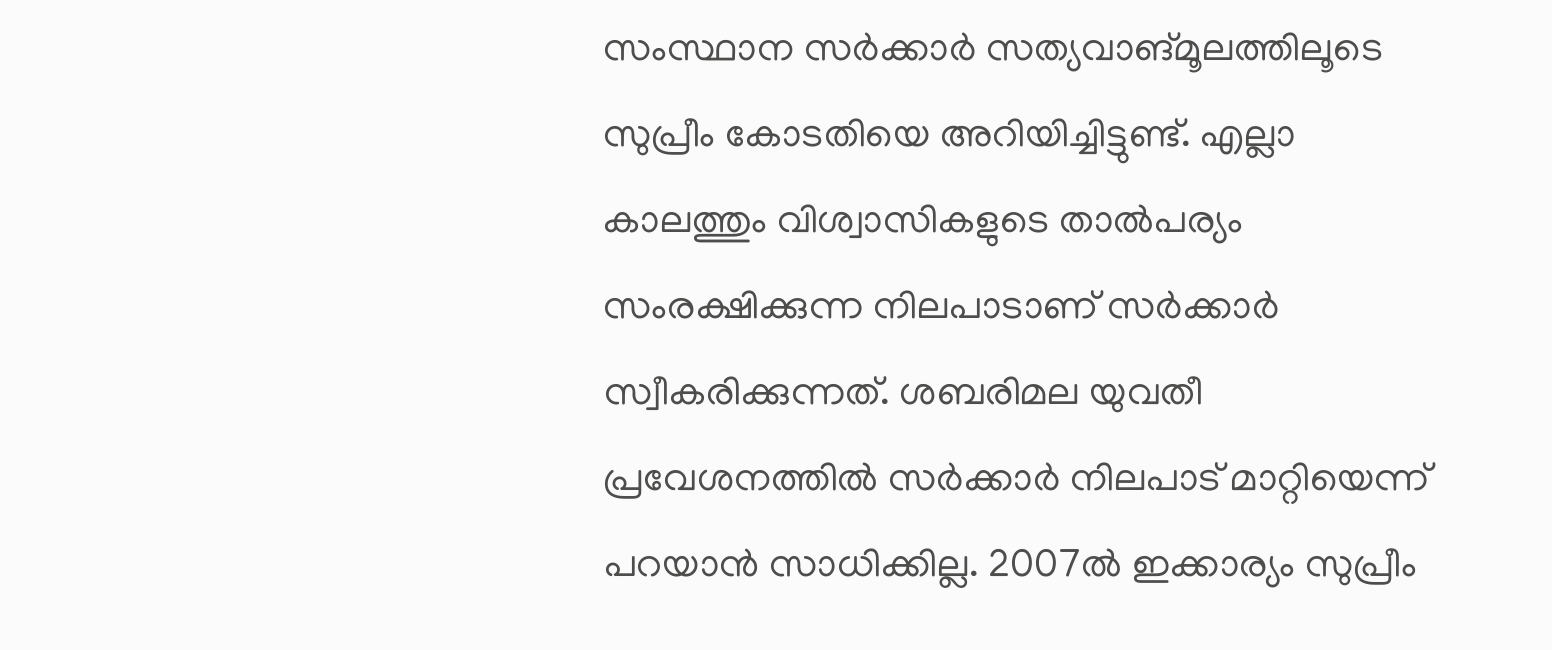സംസ്ഥാന സർക്കാർ സത്യവാങ്‌മൂലത്തിലൂടെ സുപ്രീം കോടതിയെ അറിയിച്ചിട്ടുണ്ട്. എല്ലാ കാലത്തും വിശ്വാസികളുടെ താൽപര്യം സംരക്ഷിക്കുന്ന നിലപാടാണ് സർക്കാർ സ്വീകരിക്കുന്നത്. ശബരിമല യുവതീ പ്രവേശനത്തിൽ സർക്കാർ നിലപാട് മാറ്റിയെന്ന് പറയാൻ സാധിക്കില്ല. 2007ൽ ഇക്കാര്യം സുപ്രീം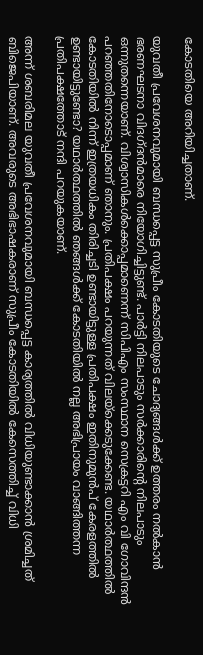കോടതിയെ അറിയിച്ചതാണ്.

യുവതീ പ്രവേശനവുമായി ബന്ധപ്പെട്ട സുപ്രീം കോടതിയുടെ ചോദ്യങ്ങൾക്ക് ഉത്തരം നൽകാൻ ഭരണഘടനാ വിദഗ്ദൻമാരെ നിയോഗിച്ചിട്ടുണ്ട്. പാർട്ടി നിലപാടും സർക്കാരിന്റെ നിലപാടും ഒന്നുതന്നെയാണ്. വിശ്വാസികൾക്കൊപ്പമാണെന്ന് സിപിഎം സംസ്ഥാന സെക്രട്ടറി എം വി ഗോവിന്ദൻ പറഞ്ഞതിനോടൊപ്പമാണ് ഞാനും. പ്രതിപക്ഷം പറയുന്നത് വിലയ്‌ക്കെടുക്കേണ്ട. യഥാർത്ഥത്തിൽ കോടതിയിൽ നിന്ന് ഇത്രയധികം തിരിച്ചടി ഉണ്ടായിട്ടുള്ള പ്രതിപക്ഷം ഇതിനുമുൻപ് കേരളത്തിൽ ഉണ്ടായിട്ടുണ്ടോ? യഥാർത്ഥത്തിൽ ഞങ്ങൾക്ക് കോടതിയിൽ നല്ല അഭിപ്രായം വാങ്ങിത്തന്ന പ്രതിപക്ഷത്തോട് നന്ദി പറയുകയാണ്.

അന്ന് ശബരിമല യുവതീ പ്രവേശനവുമായി ബന്ധപ്പെട്ട കാര്യത്തിൽ വിധിയുണ്ടാക്കാൻ ശ്രമിച്ചത് ബിജെപിയാണ്. അവരുടെ അഭിഭാഷകരാണ് സുപ്രീം കോടതിയിൽ കേസെത്തിച്ച് വിധി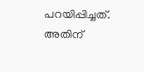പറയിപ്പിച്ചത്. അതിന്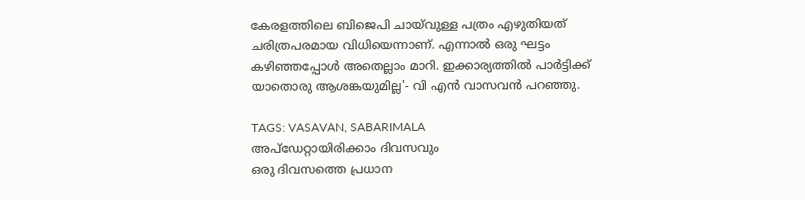കേരളത്തിലെ ബിജെപി ചായ്‌വുള്ള പത്രം എഴുതിയത് ചരിത്രപരമായ വിധിയെന്നാണ്. എന്നാൽ ഒരു ഘട്ടം കഴിഞ്ഞപ്പോൾ അതെല്ലാം മാറി. ഇക്കാര്യത്തിൽ പാർട്ടിക്ക് യാതൊരു ആശങ്കയുമില്ല'- വി എൻ വാസവൻ പറഞ്ഞു.

TAGS: VASAVAN, SABARIMALA
അപ്ഡേറ്റായിരിക്കാം ദിവസവും
ഒരു ദിവസത്തെ പ്രധാന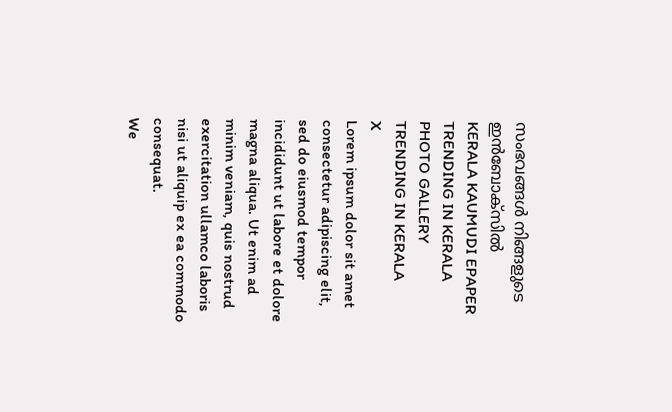സംഭവങ്ങൾ നിങ്ങളുടെ ഇൻബോക്സിൽ
KERALA KAUMUDI EPAPER
TRENDING IN KERALA
PHOTO GALLERY
TRENDING IN KERALA
X
Lorem ipsum dolor sit amet
consectetur adipiscing elit, sed do eiusmod tempor incididunt ut labore et dolore magna aliqua. Ut enim ad minim veniam, quis nostrud exercitation ullamco laboris nisi ut aliquip ex ea commodo consequat.
We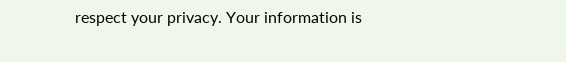respect your privacy. Your information is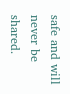safe and will never be shared.